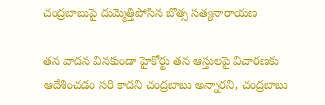చంద్రబాబుపై దుమ్మెత్తిపోసిన బొత్స సత్యనారాయణ

తన వాదన వినకుండా హైకోర్టు తన ఆస్తులపై విచారణకు ఆదేశించడం సరి కాదని చంద్రబాబు అన్నారని, చంద్రబాబు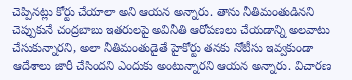చెప్పినట్లు కోర్టు చేయాలా అని ఆయన అన్నారు. తాను నీతిమంతుడినని చెప్పుకునే చంద్రబాబు ఇతరులపై అవినీతి ఆరోపణలు చేయడాన్ని అలవాటు చేసుకున్నారని, అలా నీతిమంతుడైతే హైకోర్టు తనకు నోటీసు ఇవ్వకుండా ఆదేశాలు జారీ చేసిందని ఎందుకు అంటున్నారని ఆయన అన్నారు. విచారణ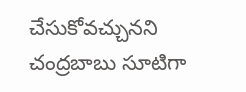చేసుకోవచ్చునని చంద్రబాబు సూటిగా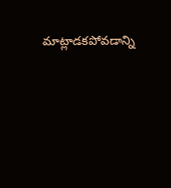మాట్లాడకపోవడాన్ని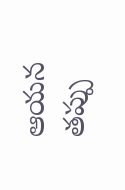ఆయన తప్పు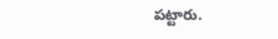పట్టారు.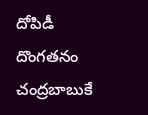దోపిడీ దొంగతనం చంద్రబాబుకే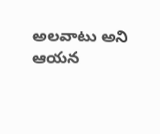అలవాటు అని ఆయన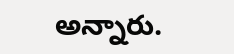అన్నారు.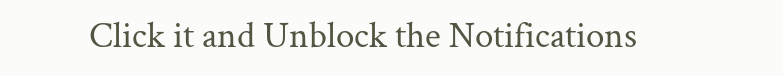Click it and Unblock the Notifications